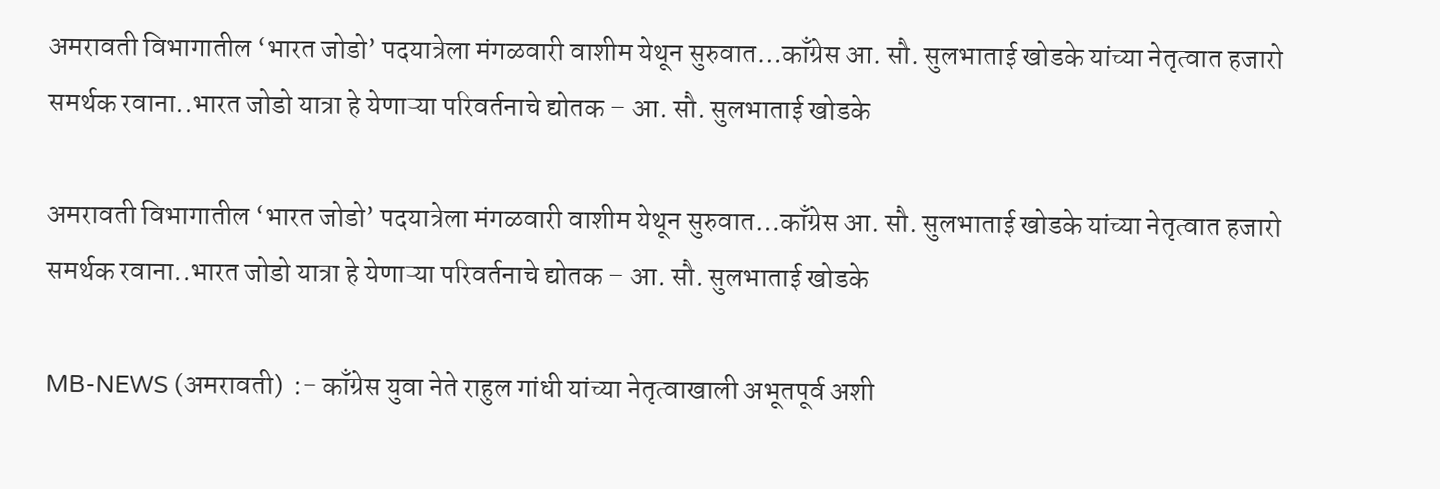अमरावती विभागातील ‘भारत जोडो’ पदयात्रेला मंगळवारी वाशीम येथून सुरुवात…काँग्रेस आ. सौ. सुलभाताई खोडके यांच्या नेतृत्वात हजारो समर्थक रवाना..भारत जोडो यात्रा हे येणाऱ्या परिवर्तनाचे द्योतक – आ. सौ. सुलभाताई खोडके

अमरावती विभागातील ‘भारत जोडो’ पदयात्रेला मंगळवारी वाशीम येथून सुरुवात…काँग्रेस आ. सौ. सुलभाताई खोडके यांच्या नेतृत्वात हजारो समर्थक रवाना..भारत जोडो यात्रा हे येणाऱ्या परिवर्तनाचे द्योतक – आ. सौ. सुलभाताई खोडके

MB-NEWS (अमरावती)  :- काँग्रेस युवा नेते राहुल गांधी यांच्या नेतृत्वाखाली अभूतपूर्व अशी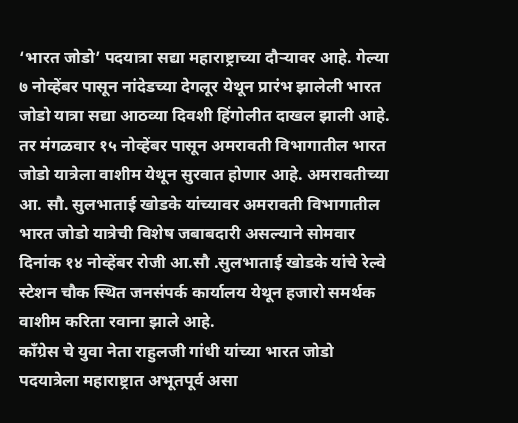‘भारत जोडो’ पदयात्रा सद्या महाराष्ट्राच्या दौऱ्यावर आहे. गेल्या ७ नोव्हेंबर पासून नांदेडच्या देगलूर येथून प्रारंभ झालेली भारत जोडो यात्रा सद्या आठव्या दिवशी हिंगोलीत दाखल झाली आहे. तर मंगळवार १५ नोव्हेंबर पासून अमरावती विभागातील भारत जोडो यात्रेला वाशीम येथून सुरवात होणार आहे. अमरावतीच्या आ. सौ. सुलभाताई खोडके यांच्यावर अमरावती विभागातील भारत जोडो यात्रेची विशेष जबाबदारी असल्याने सोमवार दिनांक १४ नोव्हेंबर रोजी आ.सौ .सुलभाताई खोडके यांचे रेल्वे स्टेशन चौक स्थित जनसंपर्क कार्यालय येथून हजारो समर्थक वाशीम करिता रवाना झाले आहे.
काँग्रेस चे युवा नेता राहुलजी गांधी यांच्या भारत जोडो पदयात्रेला महाराष्ट्रात अभूतपूर्व असा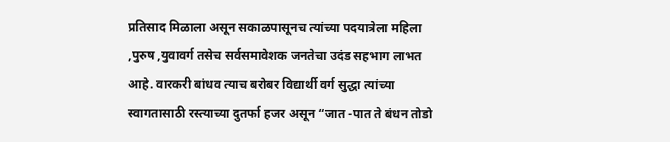प्रतिसाद मिळाला असून सकाळपासूनच त्यांच्या पदयात्रेला महिला ,पुरुष ,युवावर्ग तसेच सर्वसमावेशक जनतेचा उदंड सहभाग लाभत आहे. वारकरी बांधव त्याच बरोबर विद्यार्थी वर्ग सुद्धा त्यांच्या स्वागतासाठी रस्त्याच्या दुतर्फा हजर असून “जात -पात ते बंधन तोडो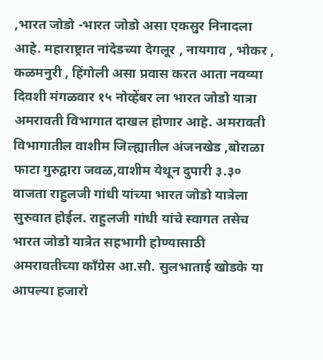,भारत जोडो -भारत जोडो असा एकसुर निनादला आहे. महाराष्ट्रात नांदेडच्या देगलूर , नायगाव , भोकर , कळमनुरी , हिंगोली असा प्रवास करत आता नवव्या दिवशी मंगळवार १५ नोव्हेंबर ला भारत जोडो यात्रा अमरावती विभागात दाखल होणार आहे. अमरावती विभागातील वाशीम जिल्ह्यातील अंजनखेड ,बोराळा फाटा गुरुद्वारा जवळ,वाशीम येथून दुपारी ३.३० वाजता राहुलजी गांधी यांच्या भारत जोडो यात्रेला सुरुवात होईल. राहुलजी गांधी यांचे स्वागत तसेच भारत जोडो यात्रेत सहभागी होण्यासाठी अमरावतीच्या काँग्रेस आ.सौ. सुलभाताई खोडके या आपल्या हजारो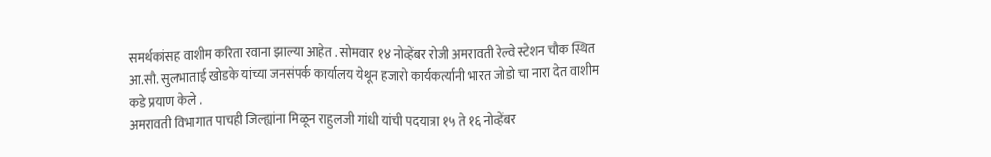समर्थकांसह वाशीम करिता रवाना झाल्या आहेत . सोमवार १४ नोव्हेंबर रोजी अमरावती रेल्वे स्टेशन चौक स्थित आ.सौ. सुलभाताई खोडके यांच्या जनसंपर्क कार्यालय येथून हजारो कार्यकर्त्यानी भारत जोडो चा नारा देत वाशीम कडे प्रयाण केले .
अमरावती विभागात पाचही जिल्ह्यांना मिळून राहुलजी गांधी यांची पदयात्रा १५ ते १६ नोव्हेंबर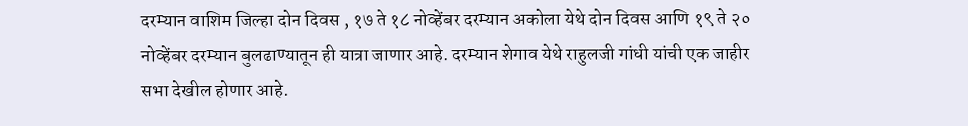दरम्यान वाशिम जिल्हा दोन दिवस , १७ ते १८ नोव्हेंबर दरम्यान अकोला येथे दोन दिवस आणि १९ ते २० नोव्हेंबर दरम्यान बुलढाण्यातून ही यात्रा जाणार आहे. दरम्यान शेगाव येथे राहुलजी गांधी यांची एक जाहीर सभा देखील होणार आहे.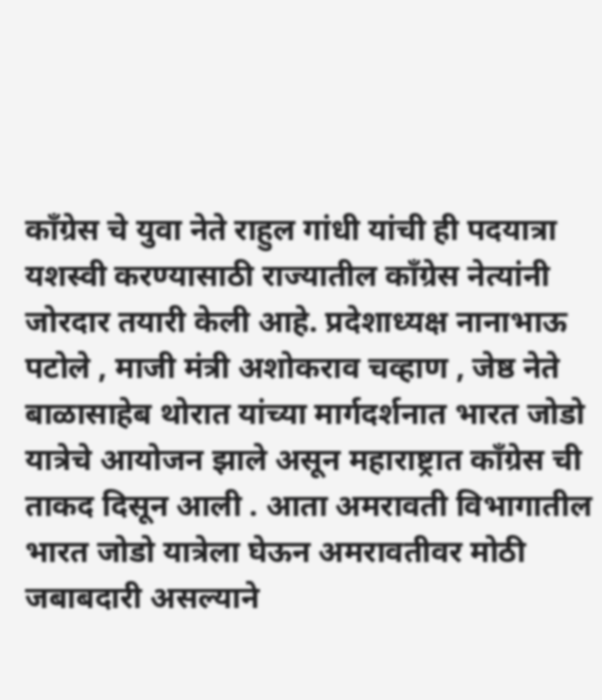काँग्रेस चे युवा नेते राहुल गांधी यांची ही पदयात्रा यशस्वी करण्यासाठी राज्यातील काँग्रेस नेत्यांनी जोरदार तयारी केली आहे. प्रदेशाध्यक्ष नानाभाऊ पटोले , माजी मंत्री अशोकराव चव्हाण , जेष्ठ नेते बाळासाहेब थोरात यांच्या मार्गदर्शनात भारत जोडो यात्रेचे आयोजन झाले असून महाराष्ट्रात काँग्रेस ची ताकद दिसून आली . आता अमरावती विभागातील भारत जोडो यात्रेला घेऊन अमरावतीवर मोठी जबाबदारी असल्याने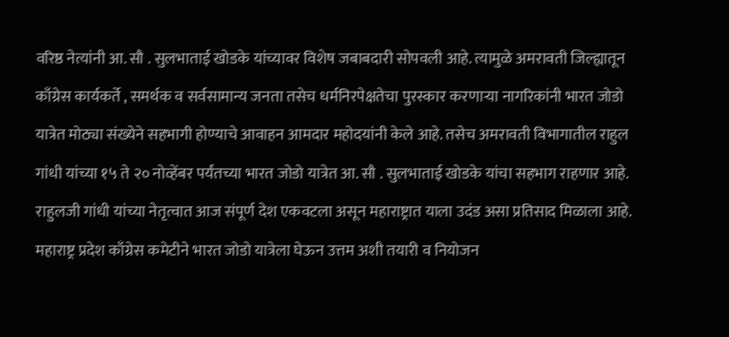वरिष्ठ नेत्यांनी आ. सौ . सुलभाताई खोडके यांच्यावर विशेष जबाबदारी सोपवली आहे. त्यामुळे अमरावती जिल्ह्यातून काँग्रेस कार्यकर्ते , समर्थक व सर्वसामान्य जनता तसेच धर्मनिरपेक्षतेचा पुरस्कार करणाऱ्या नागरिकांनी भारत जोडो यात्रेत मोठ्या संख्येने सहभागी होण्याचे आवाहन आमदार महोदयांनी केले आहे. तसेच अमरावती विभागातील राहुल गांधी यांच्या १५ ते २० नोव्हेंबर पर्यंतच्या भारत जोडो यात्रेत आ. सौ . सुलभाताई खोडके यांचा सहभाग राहणार आहे.
राहुलजी गांधी यांच्या नेतृत्वात आज संपूर्ण देश एकवटला असून महाराष्ट्रात याला उदंड असा प्रतिसाद मिळाला आहे. महाराष्ट्र प्रदेश काँग्रेस कमेटीने भारत जोडो यात्रेला घेऊन उत्तम अशी तयारी व नियोजन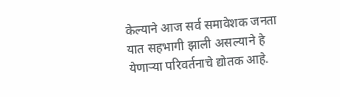केल्याने आज सर्व समावेशक जनता यात सहभागी झाली असल्याने हे येणाऱ्या परिवर्तनाचे द्योतक आहे.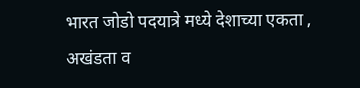भारत जोडो पदयात्रे मध्ये देशाच्या एकता , अखंडता व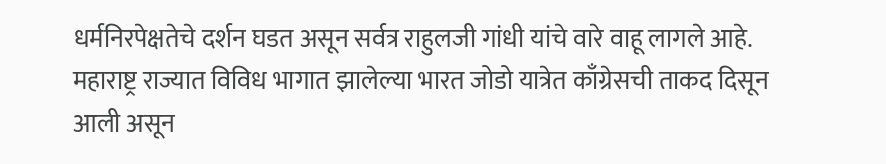धर्मनिरपेक्षतेचे दर्शन घडत असून सर्वत्र राहुलजी गांधी यांचे वारे वाहू लागले आहे. महाराष्ट्र राज्यात विविध भागात झालेल्या भारत जोडो यात्रेत काँग्रेसची ताकद दिसून आली असून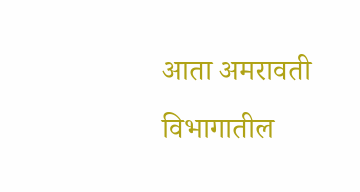आता अमरावती विभागातील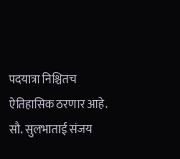पदयात्रा निश्चितच ऐतिहासिक ठरणार आहे.
सौ. सुलभाताई संजय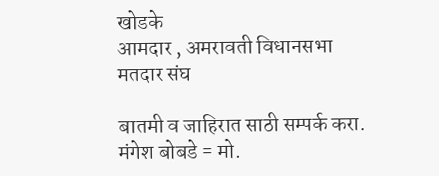खोडके
आमदार , अमरावती विधानसभा मतदार संघ

बातमी व जाहिरात साठी सम्पर्क करा. मंगेश बोबडे = मो.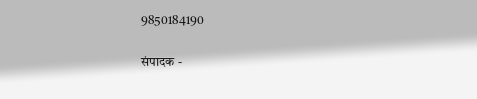9850184190

संपादक -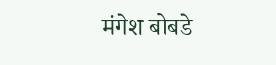मंगेश बोबडे